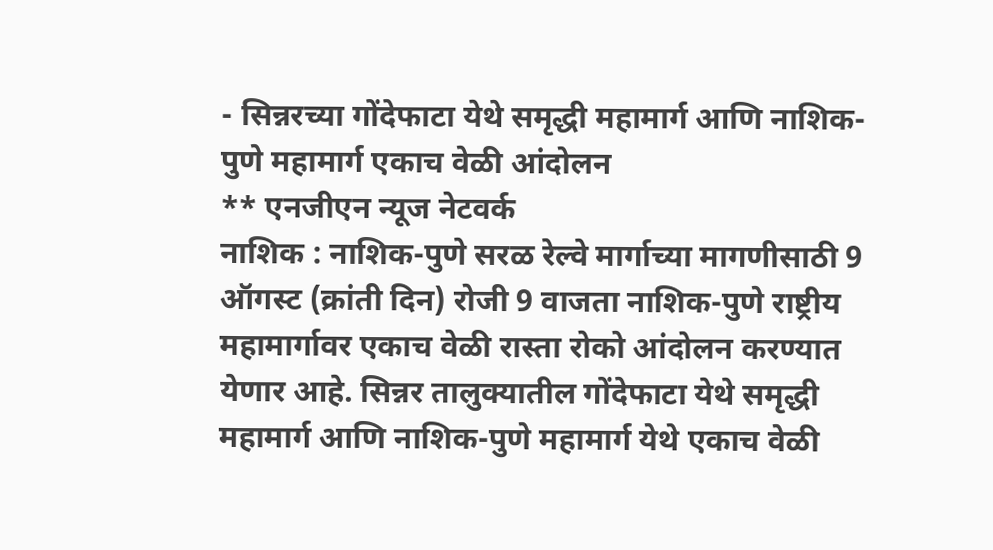- सिन्नरच्या गोंदेफाटा येथे समृद्धी महामार्ग आणि नाशिक-पुणे महामार्ग एकाच वेळी आंदोलन
** एनजीएन न्यूज नेटवर्क
नाशिक : नाशिक-पुणे सरळ रेल्वे मार्गाच्या मागणीसाठी 9 ऑगस्ट (क्रांती दिन) रोजी 9 वाजता नाशिक-पुणे राष्ट्रीय महामार्गावर एकाच वेळी रास्ता रोको आंदोलन करण्यात येणार आहे. सिन्नर तालुक्यातील गोंदेफाटा येथे समृद्धी महामार्ग आणि नाशिक-पुणे महामार्ग येथे एकाच वेळी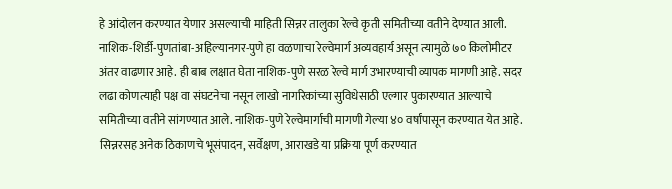हे आंदोलन करण्यात येणार असल्याची माहिती सिन्नर तालुका रेल्वे कृती समितीच्या वतीने देण्यात आली.
नाशिक-शिर्डी-पुणतांबा-अहिल्यानगर-पुणे हा वळणाचा रेल्वेमार्ग अव्यवहार्य असून त्यामुळे ७० किलोमीटर अंतर वाढणार आहे. ही बाब लक्षात घेता नाशिक-पुणे सरळ रेल्वे मार्ग उभारण्याची व्यापक मागणी आहे. सदर लढा कोणत्याही पक्ष वा संघटनेचा नसून लाखो नागरिकांच्या सुविधेसाठी एल्गार पुकारण्यात आल्याचे समितीच्या वतीने सांगण्यात आले. नाशिक-पुणे रेल्वेमार्गाची मागणी गेल्या ४० वर्षांपासून करण्यात येत आहे. सिन्नरसह अनेक ठिकाणचे भूसंपादन, सर्वेक्षण, आराखडे या प्रक्रिया पूर्ण करण्यात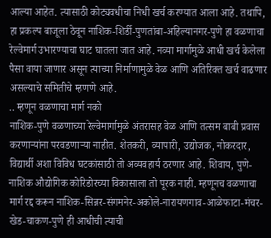आल्या आहेत. त्यासाठी कोट्यवधीचा निधी खर्च करण्यात आला आहे. तथापि, हा प्रकल्प बाजूला ठेवून नाशिक-शिर्डी-पुणतांबा-अहिल्यानगर-पुणे हा वळणाचा रेल्वेमार्ग उभारण्याचा घाट घातला जात आहे. नव्या मार्गामुळे आधी खर्च केलेला पैसा वाया जाणार असून त्याच्या निर्माणामुळे वेळ आणि अतिरिक्त खर्च वाढणार असल्याचे समितीचे म्हणणे आहे.
.. म्हणून वळणाचा मार्ग नको
नाशिक-पुणे वळणाच्या रेल्वेमार्गामुळे अंतरासह वेळ आणि तत्सम बाबी प्रवास करणाऱ्यांना परवडणाऱ्या नाहीत. शेतकरी, व्यापारी, उद्योजक, नोकरदार, विद्यार्थी अशा विविध घटकांसाठी तो अव्यवहार्य ठरणार आहे. शिवाय, पुणे-नाशिक औद्योगिक कोरिडोरच्या विकासाला तो पूरक नाही. म्हणूनच वळणाचा मार्ग रद्द करून नाशिक-सिन्नर-संगमनेर-अकोले-नारायणगाव-आळेफाटा-मंचर-खेड-चाकण-पुणे ही आधीची त्याची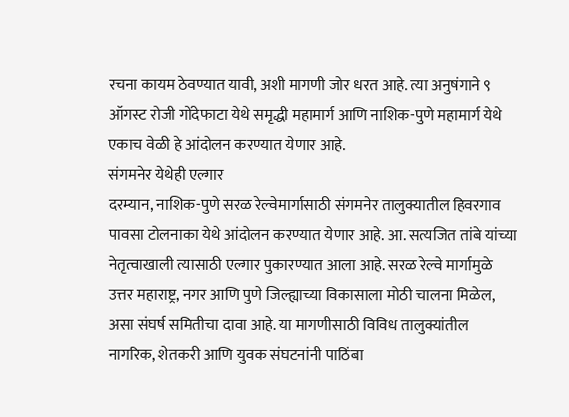रचना कायम ठेवण्यात यावी, अशी मागणी जोर धरत आहे. त्या अनुषंगाने ९ ऑगस्ट रोजी गोंदेफाटा येथे समृद्धी महामार्ग आणि नाशिक-पुणे महामार्ग येथे एकाच वेळी हे आंदोलन करण्यात येणार आहे.
संगमनेर येथेही एल्गार
दरम्यान, नाशिक-पुणे सरळ रेल्वेमार्गासाठी संगमनेर तालुक्यातील हिवरगाव पावसा टोलनाका येथे आंदोलन करण्यात येणार आहे. आ. सत्यजित तांबे यांच्या नेतृत्वाखाली त्यासाठी एल्गार पुकारण्यात आला आहे. सरळ रेल्वे मार्गामुळे उत्तर महाराष्ट्र, नगर आणि पुणे जिल्ह्याच्या विकासाला मोठी चालना मिळेल, असा संघर्ष समितीचा दावा आहे. या मागणीसाठी विविध तालुक्यांतील नागरिक, शेतकरी आणि युवक संघटनांनी पाठिंबा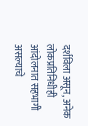दर्शविला असून, अनेक लोकप्रतिनिधीही आंदोलनात सहभागी असल्याचे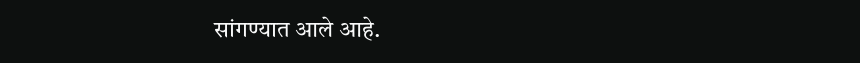सांगण्यात आले आहे.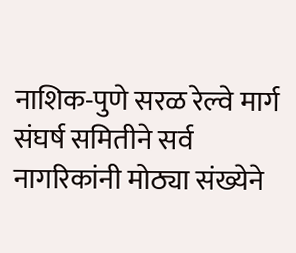नाशिक-पुणे सरळ रेल्वे मार्ग संघर्ष समितीने सर्व नागरिकांनी मोठ्या संख्येने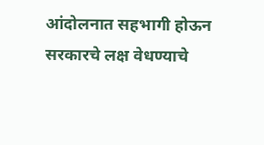आंदोलनात सहभागी होऊन सरकारचे लक्ष वेधण्याचे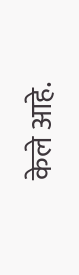केले आहे.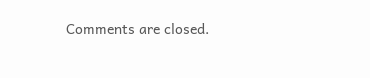Comments are closed.